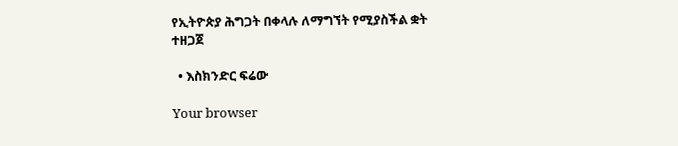የኢትዮጵያ ሕግጋት በቀላሉ ለማግኘት የሚያስችል ቋት ተዘጋጀ

  • እስክንድር ፍሬው

Your browser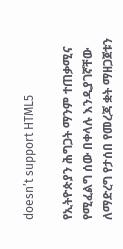doesn’t support HTML5

የኢትዮጵያን ሕግጋት ማንም ተጠቃሚና የሚፈልግ ሰው በቀላሉ እንዲያገኛቸው ለማድረግ የታሰበ የመረጃ ቋት ማዘጋጀቱን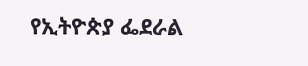የኢትዮጵያ ፌደራል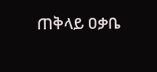ጠቅላይ ዐቃቤ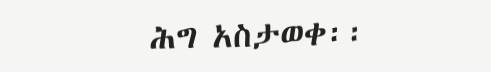ሕግ አስታወቀ፡፡